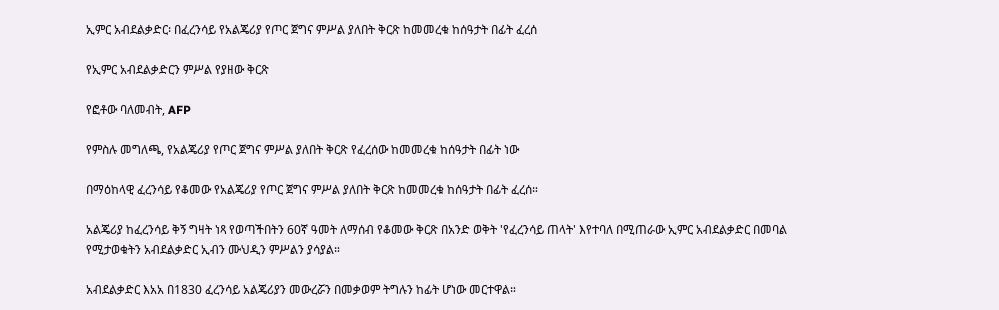ኢምር አብደልቃድር፡ በፈረንሳይ የአልጄሪያ የጦር ጀግና ምሥል ያለበት ቅርጽ ከመመረቁ ከሰዓታት በፊት ፈረሰ

የኢምር አብደልቃድርን ምሥል የያዘው ቅርጽ

የፎቶው ባለመብት, AFP

የምስሉ መግለጫ, የአልጄሪያ የጦር ጀግና ምሥል ያለበት ቅርጽ የፈረሰው ከመመረቁ ከሰዓታት በፊት ነው

በማዕከላዊ ፈረንሳይ የቆመው የአልጄሪያ የጦር ጀግና ምሥል ያለበት ቅርጽ ከመመረቁ ከሰዓታት በፊት ፈረሰ።

አልጄሪያ ከፈረንሳይ ቅኝ ግዛት ነጻ የወጣችበትን 60ኛ ዓመት ለማሰብ የቆመው ቅርጽ በአንድ ወቅት 'የፈረንሳይ ጠላት' እየተባለ በሚጠራው ኢምር አብደልቃድር በመባል የሚታወቁትን አብደልቃድር ኢብን ሙህዲን ምሥልን ያሳያል።

አብደልቃድር እአአ በ1830 ፈረንሳይ አልጄሪያን መውረሯን በመቃወም ትግሉን ከፊት ሆነው መርተዋል።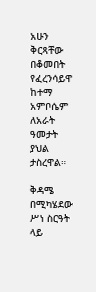አሁን ቅርጻቸው በቆመበት የፈረንሳይዋ ከተማ አምቦሴም ለአራት ዓመታት ያህል ታስረዋል።

ቅዳሜ በሚካሄደው ሥነ ስርዓት ላይ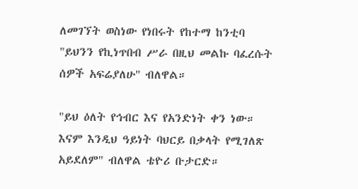ለመገኘት ወስነው የነበሩት የከተማ ከንቲባ "ይህንን የኪነጥበብ ሥራ በዚህ መልኩ ባፈረሱት ሰዎች አፍሬያለሁ" ብለዋል።

"ይህ ዕለት የኅብር እና የአንድነት ቀን ነው። እናም እንዲህ ዓይነት ባህርይ በቃላት የሚገለጽ አይደለም" ብለዋል ቴዮሪ ቡታርድ።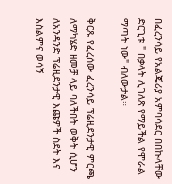በፈረንሳይ የአልጄሪያ አምባሳደር በበኩላቸው ድርጊቱ " በቃላት ሊገለጽ የማይችል የሞራል ማጣት ነው" ብለውታል።

ቅርጹ የፈረሰው ፈረንሳይ ፕሬዚደንታዊ ምርጫ ለማካሄድ ዘመቻ ላይ ባለችበት ወቅት ሲሆን ለአንዳንድ ፕሬዚደንታዊ እጩዎች ስደት እና እስልምና ወሳኝ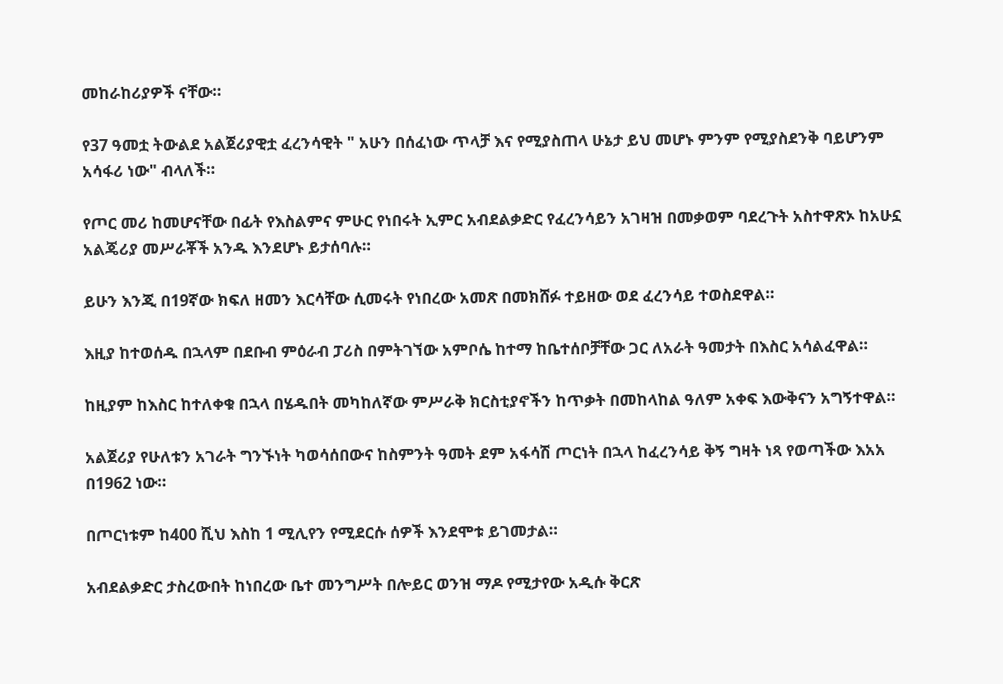መከራከሪያዎች ናቸው።

የ37 ዓመቷ ትውልደ አልጀሪያዊቷ ፈረንሳዊት " አሁን በሰፈነው ጥላቻ እና የሚያስጠላ ሁኔታ ይህ መሆኑ ምንም የሚያስደንቅ ባይሆንም አሳፋሪ ነው" ብላለች።

የጦር መሪ ከመሆናቸው በፊት የእስልምና ምሁር የነበሩት ኢምር አብደልቃድር የፈረንሳይን አገዛዝ በመቃወም ባደረጉት አስተዋጽኦ ከአሁኗ አልጄሪያ መሥራቾች አንዱ እንደሆኑ ይታሰባሉ።

ይሁን እንጂ በ19ኛው ክፍለ ዘመን እርሳቸው ሲመሩት የነበረው አመጽ በመክሸፉ ተይዘው ወደ ፈረንሳይ ተወስደዋል።

እዚያ ከተወሰዱ በኋላም በደቡብ ምዕራብ ፓሪስ በምትገኘው አምቦሴ ከተማ ከቤተሰቦቻቸው ጋር ለአራት ዓመታት በእስር አሳልፈዋል።

ከዚያም ከእስር ከተለቀቁ በኋላ በሄዱበት መካከለኛው ምሥራቅ ክርስቲያኖችን ከጥቃት በመከላከል ዓለም አቀፍ እውቅናን አግኝተዋል።

አልጀሪያ የሁለቱን አገራት ግንኙነት ካወሳሰበውና ከስምንት ዓመት ደም አፋሳሽ ጦርነት በኋላ ከፈረንሳይ ቅኝ ግዛት ነጻ የወጣችው እአአ በ1962 ነው።

በጦርነቱም ከ400 ሺህ እስከ 1 ሚሊየን የሚደርሱ ሰዎች እንደሞቱ ይገመታል።

አብደልቃድር ታስረውበት ከነበረው ቤተ መንግሥት በሎይር ወንዝ ማዶ የሚታየው አዲሱ ቅርጽ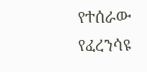የተሰራው የፈረንሳዩ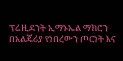ፕሬዚደንት ኢማኑኤል ማክሮን በአልጄሪያ የነበረውን ጦርነት እና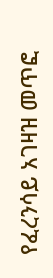የፈረንሳይ አገዛዝ መጥፎ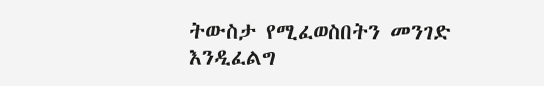ትውስታ የሚፈወስበትን መንገድ እንዲፈልግ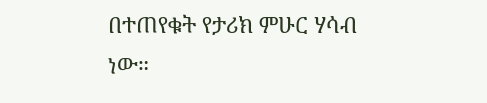በተጠየቁት የታሪክ ምሁር ሃሳብ ነው።